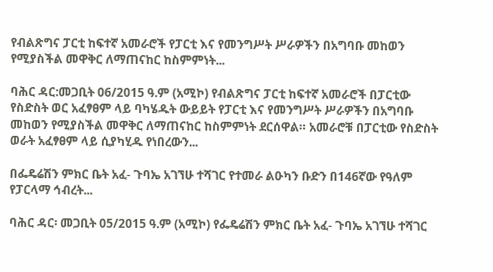የብልጽግና ፓርቲ ከፍተኛ አመራሮች የፓርቲ እና የመንግሥት ሥራዎችን በአግባቡ መከወን የሚያስችል መዋቅር ለማጠናከር ከስምምነት...

ባሕር ዳር:መጋቢት 06/2015 ዓ.ም (አሚኮ) የብልጽግና ፓርቲ ከፍተኛ አመራሮች በፓርቲው የስድስት ወር አፈፃፀም ላይ ባካሄዱት ውይይት የፓርቲ እና የመንግሥት ሥራዎችን በአግባቡ መከወን የሚያስችል መዋቅር ለማጠናከር ከስምምነት ደርሰዋል። አመራሮቹ በፓርቲው የስድስት ወራት አፈፃፀም ላይ ሲያካሂዱ የነበረውን...

በፌዴሬሽን ምክር ቤት አፈ- ጉባኤ አገኘሁ ተሻገር የተመራ ልዑካን ቡድን በ146ኛው የዓለም የፓርላማ ኅብረት...

ባሕር ዳር፡ መጋቢት 05/2015 ዓ.ም (አሚኮ) የፌዴሬሽን ምክር ቤት አፈ- ጉባኤ አገኘሁ ተሻገር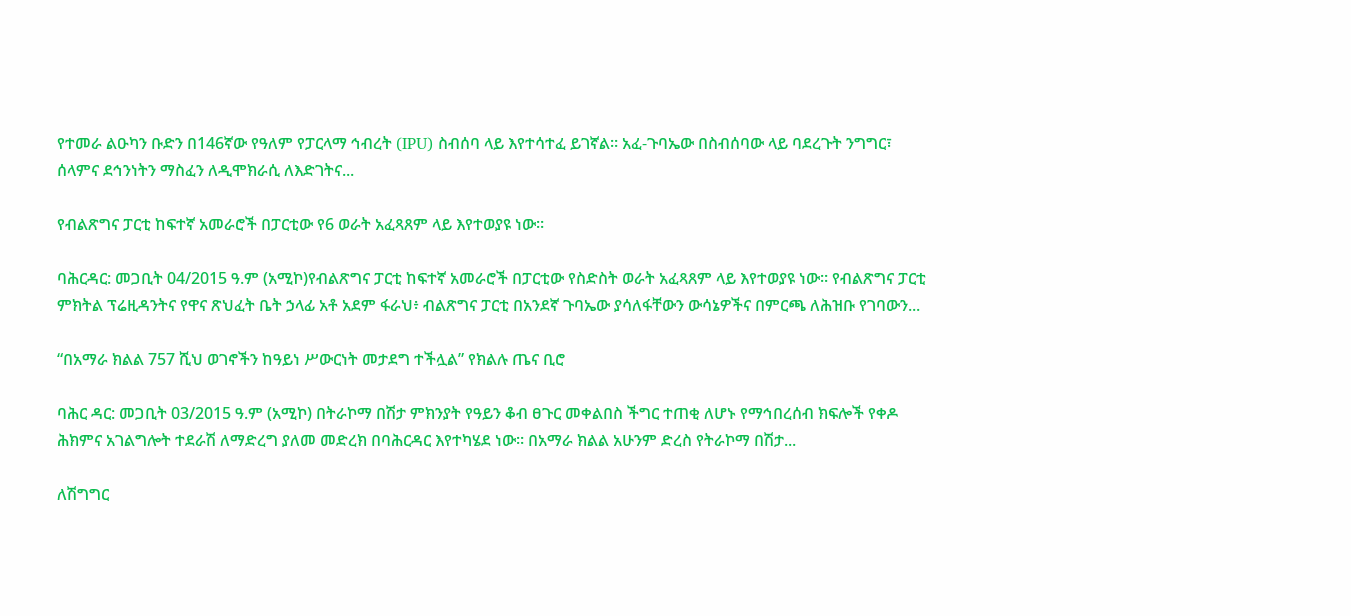የተመራ ልዑካን ቡድን በ146ኛው የዓለም የፓርላማ ኅብረት (IPU) ስብሰባ ላይ እየተሳተፈ ይገኛል። አፈ-ጉባኤው በስብሰባው ላይ ባደረጉት ንግግር፣ ሰላምና ደኅንነትን ማስፈን ለዲሞክራሲ ለእድገትና...

የብልጽግና ፓርቲ ከፍተኛ አመራሮች በፓርቲው የ6 ወራት አፈጻጸም ላይ እየተወያዩ ነው።

ባሕርዳር: መጋቢት 04/2015 ዓ.ም (አሚኮ)የብልጽግና ፓርቲ ከፍተኛ አመራሮች በፓርቲው የስድስት ወራት አፈጻጸም ላይ እየተወያዩ ነው፡፡ የብልጽግና ፓርቲ ምክትል ፕሬዚዳንትና የዋና ጽህፈት ቤት ኃላፊ አቶ አደም ፋራህ፥ ብልጽግና ፓርቲ በአንደኛ ጉባኤው ያሳለፋቸውን ውሳኔዎችና በምርጫ ለሕዝቡ የገባውን...

“በአማራ ክልል 757 ሺህ ወገኖችን ከዓይነ ሥውርነት መታደግ ተችሏል” የክልሉ ጤና ቢሮ

ባሕር ዳር: መጋቢት 03/2015 ዓ.ም (አሚኮ) በትራኮማ በሽታ ምክንያት የዓይን ቆብ ፀጉር መቀልበስ ችግር ተጠቂ ለሆኑ የማኅበረሰብ ክፍሎች የቀዶ ሕክምና አገልግሎት ተደራሽ ለማድረግ ያለመ መድረክ በባሕርዳር እየተካሄደ ነው። በአማራ ክልል አሁንም ድረስ የትራኮማ በሽታ...

ለሽግግር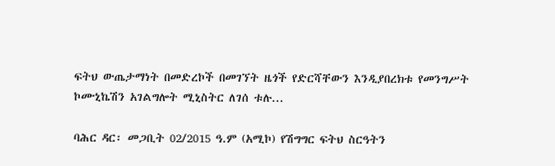ፍትህ ውጤታማነት በመድረኮች በመገኘት ዜጎች የድርሻቸውን እንዲያበረክቱ የመንግሥት ኮሙኒኬሽን አገልግሎት ሚኒስትር ለገሰ ቱሉ...

ባሕር ዳር፡ መጋቢት 02/2015 ዓ.ም (አሚኮ) የሽግግር ፍትህ ስርዓትን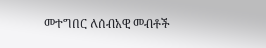መተግበር ለሰብአዊ መብቶች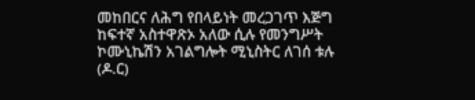መከበርና ለሕግ የበላይነት መረጋገጥ እጅግ ከፍተኛ አስተዋጽኦ አለው ሲሉ የመንግሥት ኮሙኒኬሽን አገልግሎት ሚኒስትር ለገሰ ቱሉ (ዶ.ር)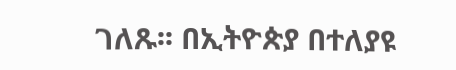ገለጹ፡፡ በኢትዮጵያ በተለያዩ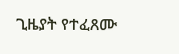ጊዜያት የተፈጸሙ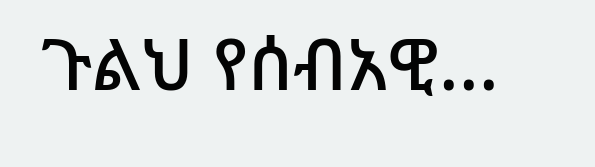ጉልህ የሰብአዊ...